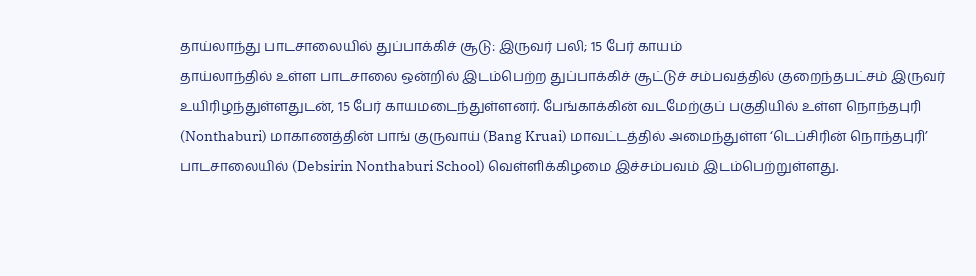தாய்லாந்து பாடசாலையில் துப்பாக்கிச் சூடு: இருவர் பலி; 15 பேர் காயம்
தாய்லாந்தில் உள்ள பாடசாலை ஒன்றில் இடம்பெற்ற துப்பாக்கிச் சூட்டுச் சம்பவத்தில் குறைந்தபட்சம் இருவர் உயிரிழந்துள்ளதுடன், 15 பேர் காயமடைந்துள்ளனர். பேங்காக்கின் வடமேற்குப் பகுதியில் உள்ள நொந்தபுரி (Nonthaburi) மாகாணத்தின் பாங் குருவாய் (Bang Kruai) மாவட்டத்தில் அமைந்துள்ள ‘டெப்சிரின் நொந்தபுரி’ பாடசாலையில் (Debsirin Nonthaburi School) வெள்ளிக்கிழமை இச்சம்பவம் இடம்பெற்றுள்ளது.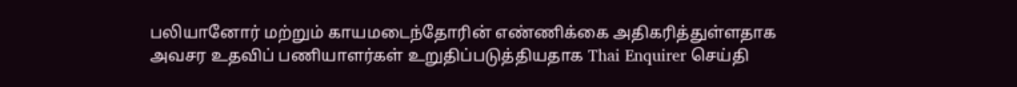பலியானோர் மற்றும் காயமடைந்தோரின் எண்ணிக்கை அதிகரித்துள்ளதாக அவசர உதவிப் பணியாளர்கள் உறுதிப்படுத்தியதாக Thai Enquirer செய்தி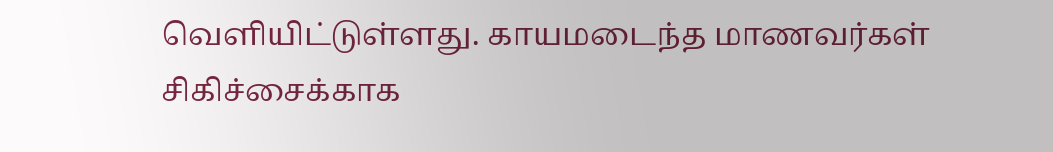வெளியிட்டுள்ளது. காயமடைந்த மாணவர்கள் சிகிச்சைக்காக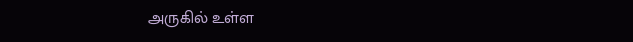அருகில் உள்ள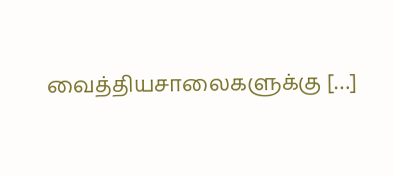வைத்தியசாலைகளுக்கு […]